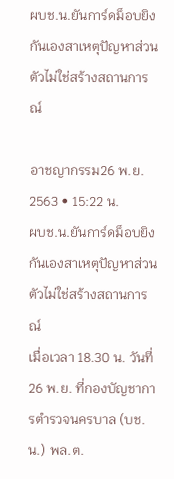ผบช.น.ยันการ์ดม็อบยิงกันเองสาเหตุปัญหาส่วนตัวไม่ใช่สร้างสถานการณ์

อาชญากรรม26 พ.ย. 2563 • 15:22 น.
ผบช.น.ยันการ์ดม็อบยิงกันเองสาเหตุปัญหาส่วนตัวไม่ใช่สร้างสถานการณ์
เมื่อเวลา 18.30 น. วันที่ 26 พ.ย. ที่กองบัญชาการตำรวจนครบาล (บช.น.) พล.ต.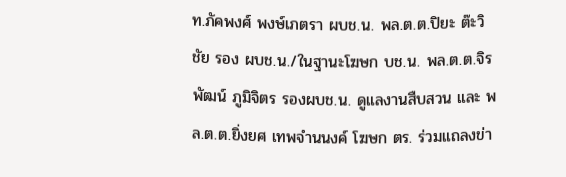ท.ภัคพงศ์ พงษ์เภตรา ผบช.น. พล.ต.ต.ปิยะ ต๊ะวิชัย รอง ผบช.น./ในฐานะโฆษก บช.น. พล.ต.ต.จิรพัฒน์ ภูมิจิตร รองผบช.น. ดูแลงานสืบสวน และ พล.ต.ต.ยิ่งยศ เทพจำนนงค์ โฆษก ตร. ร่วมแถลงข่า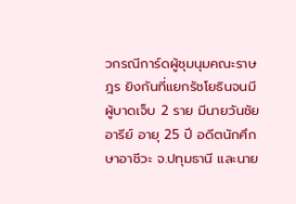วกรณีการ์ดผู้ชุมนุมคณะราษฎร ยิงกันที่แยกรัชโยธินจนมีผู้บาดเจ็บ 2 ราย มีนายวันชัย อารีย์ อายุ 25 ปี อดีตนักศึกษาอาชีวะ จ.ปทุมธานี และนาย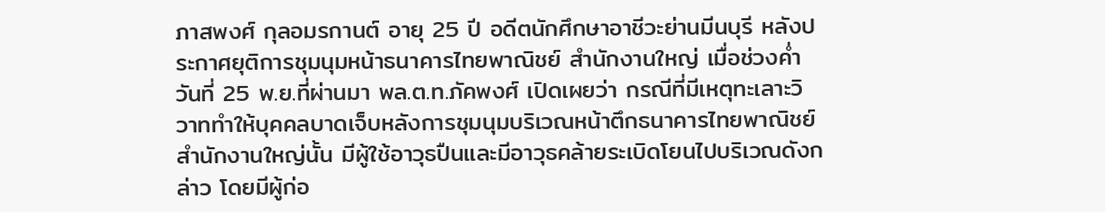ภาสพงศ์ กุลอมรกานต์ อายุ 25 ปี อดีตนักศึกษาอาชีวะย่านมีนบุรี หลังประกาศยุติการชุมนุมหน้าธนาคารไทยพาณิชย์ สำนักงานใหญ่ เมื่อช่วงค่ำวันที่ 25 พ.ย.ที่ผ่านมา พล.ต.ท.ภัคพงศ์ เปิดเผยว่า กรณีที่มีเหตุทะเลาะวิวาททำให้บุคคลบาดเจ็บหลังการชุมนุมบริเวณหน้าตึกธนาคารไทยพาณิชย์สำนักงานใหญ่นั้น มีผู้ใช้อาวุธปืนและมีอาวุธคล้ายระเบิดโยนไปบริเวณดังกล่าว โดยมีผู้ก่อ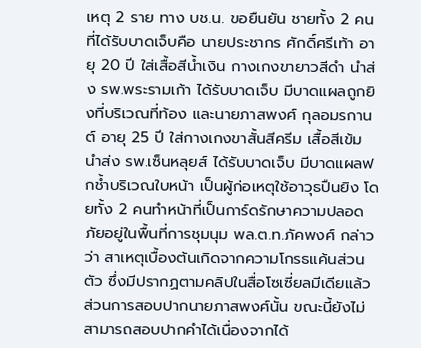เหตุ 2 ราย ทาง บช.น. ขอยืนยัน ชายทั้ง 2 คนที่ได้รับบาดเจ็บคือ นายประชากร ศักดิ์ศรีเท้า อายุ 20 ปี ใส่เสื้อสีน้ำเงิน กางเกงขายาวสีดำ นำส่ง รพ.พระรามเก้า ได้รับบาดเจ็บ มีบาดแผลถูกยิงที่บริเวณที่ท้อง และนายภาสพงศ์ กุลอมรกานต์ อายุ 25 ปี ใส่กางเกงขาสั้นสีครีม เสื้อสีเข้ม นำส่ง รพ.เซ็นหลุยส์ ได้รับบาดเจ็บ มีบาดแผลฟกช้ำบริเวณใบหน้า เป็นผู้ก่อเหตุใช้อาวุธปืนยิง โดยทั้ง 2 คนทำหน้าที่เป็นการ์ดรักษาความปลอดภัยอยู่ในพื้นที่การชุมนุม พล.ต.ท.ภัคพงศ์ กล่าวว่า สาเหตุเบื้องต้นเกิดจากความโกรธแค้นส่วนตัว ซึ่งมีปรากฏตามคลิปในสื่อโซเซี่ยลมีเดียแล้ว ส่วนการสอบปากนายภาสพงศ์นั้น ขณะนี้ยังไม่สามารถสอบปากคำได้เนื่องจากได้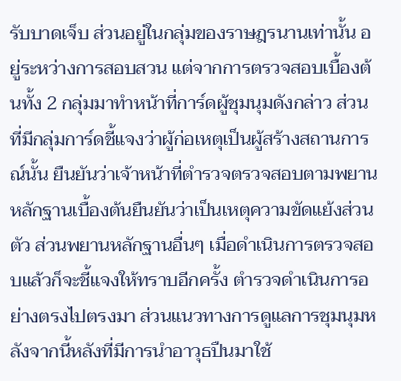รับบาดเจ็บ ส่วนอยู่ในกลุ่มของราษฎรนานเท่านั้น อยู่ระหว่างการสอบสวน แต่จากการตรวจสอบเบื้องต้นทั้ง 2 กลุ่มมาทำหน้าที่การ์ดผู้ชุมนุมดังกล่าว ส่วนที่มีกลุ่มการ์ดชี้แจงว่าผู้ก่อเหตุเป็นผู้สร้างสถานการณ์นั้น ยืนยันว่าเจ้าหน้าที่ตำรวจตรวจสอบตามพยานหลักฐานเบื้องต้นยืนยันว่าเป็นเหตุความขัดแย้งส่วนตัว ส่วนพยานหลักฐานอื่นๆ เมื่อดำเนินการตรวจสอบแล้วก็จะชี้แจงให้ทราบอีกครั้ง ตำรวจดำเนินการอย่างตรงไปตรงมา ส่วนแนวทางการดูแลการชุมนุมหลังจากนี้หลังที่มีการนำอาวุธปืนมาใช้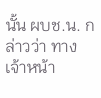นั้น ผบช.น. กล่าวว่า ทางเจ้าหน้า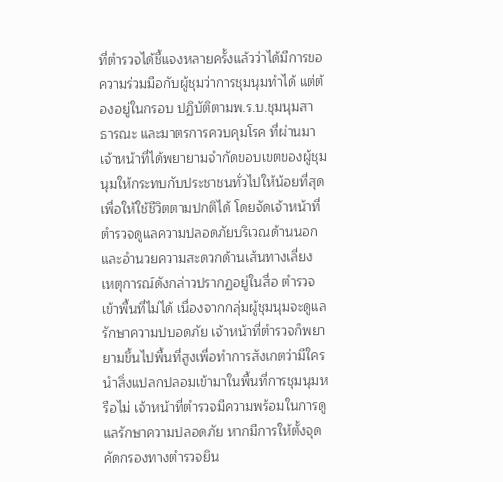ที่ตำรวจได้ชี้แจงหลายครั้งแล้วว่าได้มีการขอความร่วมมือกับผู้ชุมว่าการชุมนุมทำได้ แต่ต้องอยู่ในกรอบ ปฏิบัติตามพ.ร.บ.ชุมนุมสาธารณะ และมาตรการควบคุมโรค ที่ผ่านมาเจ้าหน้าที่ได้พยายามจำกัดขอบเขตของผู้ชุมนุมให้กระทบกับประชาชนทั่วไปให้น้อยที่สุดเพื่อให้ใช้ชีวิตตามปกติได้ โดยจัดเจ้าหน้าที่ตำรวจดูแลความปลอดภัยบริเวณด้านนอก และอำนวยความสะดวกด้านเส้นทางเลี่ยง เหตุการณ์ดังกล่าวปรากฏอยู่ในสื่อ ตำรวจเข้าพื้นที่ไม่ได้ เนื่องจากกลุ่มผู้ชุมนุมจะดูแลรักษาความปบอดภัย เจ้าหน้าที่ตำรวจก็พยายามขึ้นไปพื้นที่สูงเพื่อทำการสังเกตว่ามีใครนำสิ่งแปลกปลอมเข้ามาในพื้นที่การชุมนุมหรือไม่ เจ้าหน้าที่ตำรวจมีความพร้อมในการดูแลรักษาความปลอดภัย หากมีการให้ตั้งจุดคัดกรองทางตำรวจยิน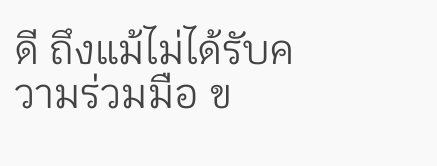ดี ถึงแม้ไม่ได้รับความร่วมมือ ข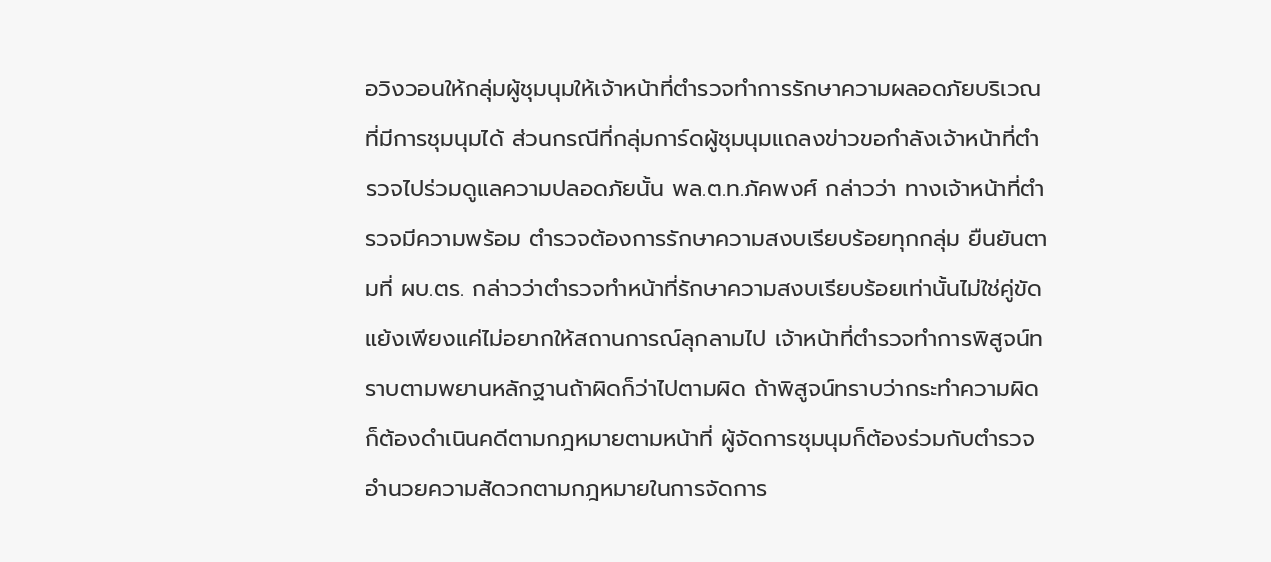อวิงวอนให้กลุ่มผู้ชุมนุมให้เจ้าหน้าที่ตำรวจทำการรักษาความผลอดภัยบริเวณที่มีการชุมนุมได้ ส่วนกรณีที่กลุ่มการ์ดผู้ชุมนุมแถลงข่าวขอกำลังเจ้าหน้าที่ตำรวจไปร่วมดูแลความปลอดภัยนั้น พล.ต.ท.ภัคพงศ์ กล่าวว่า ทางเจ้าหน้าที่ตำรวจมีความพร้อม ตำรวจต้องการรักษาความสงบเรียบร้อยทุกกลุ่ม ยืนยันตามที่ ผบ.ตร. กล่าวว่าตำรวจทำหน้าที่รักษาความสงบเรียบร้อยเท่านั้นไม่ใช่คู่ขัดแย้งเพียงแค่ไม่อยากให้สถานการณ์ลุกลามไป เจ้าหน้าที่ตำรวจทำการพิสูจน์ทราบตามพยานหลักฐานถ้าผิดก็ว่าไปตามผิด ถ้าพิสูจน์ทราบว่ากระทำความผิดก็ต้องดำเนินคดีตามกฎหมายตามหน้าที่ ผู้จัดการชุมนุมก็ต้องร่วมกับตำรวจอำนวยความสัดวกตามกฎหมายในการจัดการ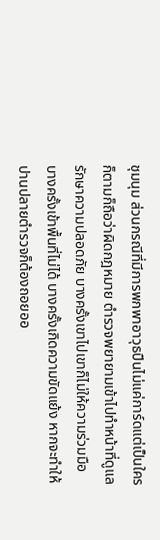ชุมนุม ส่วนกรณีที่มีการพกพาอาวุธปืนไม่แค่การ์ดแต่เป็นใครก็ตามก็ถือว่าผิดกฎหมาย ตำรวจพยายามเข้าไปทำหน้าที่ดูแลรักษาความปลอดภัย บางครั้งเขาไปเขาก็ไม่ให้ความร่วมมือ บางครั้งเข้าพื้นที่ไม่ได้ บางครั้งเกิดความขัดแย้ง หากจะทำให้ปานปลายตำรวจก็ต้องถอยออ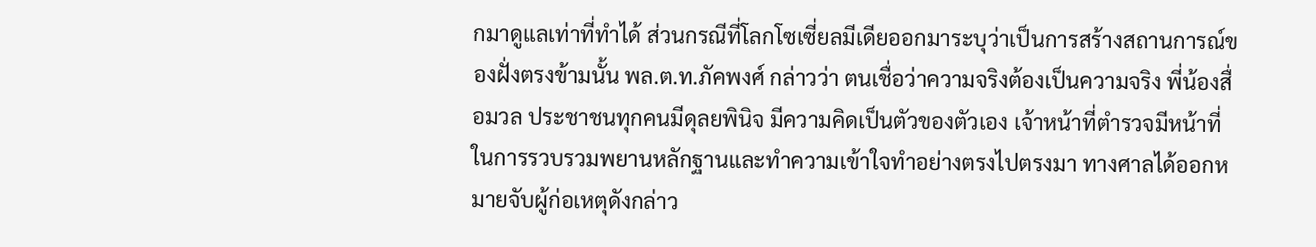กมาดูแลเท่าที่ทำได้ ส่วนกรณีที่โลกโซเซี่ยลมีเดียออกมาระบุว่าเป็นการสร้างสถานการณ์ของฝั่งตรงข้ามนั้น พล.ต.ท.ภัคพงศ์ กล่าวว่า ตนเชื่อว่าความจริงต้องเป็นความจริง พี่น้องสื่อมวล ประชาชนทุกคนมีดุลยพินิจ มีความคิดเป็นตัวของตัวเอง เจ้าหน้าที่ตำรวจมีหน้าที่ในการรวบรวมพยานหลักฐานและทำความเข้าใจทำอย่างตรงไปตรงมา ทางศาลได้ออกหมายจับผู้ก่อเหตุดังกล่าว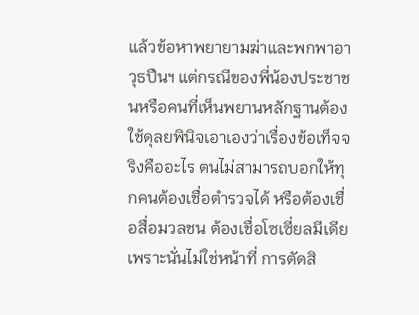แล้วข้อหาพยายามฆ่าและพกพาอาวุธปืนฯ แต่กรณีของพี่น้องประชาชนหรือคนที่เห็นพยานหลักฐานต้องใช้ดุลยพินิจเอาเองว่าเรื่องข้อเท็จจริงคืออะไร ตนไม่สามารถบอกให้ทุกคนต้องเชื่อตำรวจได้ หรือต้องเชื่อสื่อมวลชน ต้องเชื่อโซเซี่ยลมีเดีย เพราะนั่นไม่ใช่หน้าที่ การตัดสิ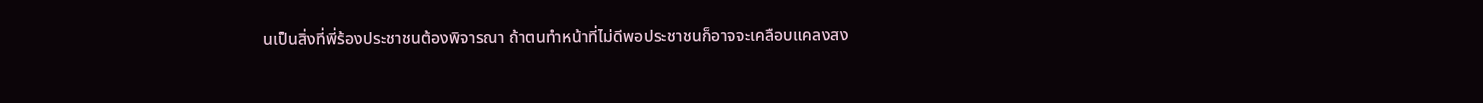นเป็นสิ่งที่พี่ร้องประชาชนต้องพิจารณา ถ้าตนทำหน้าที่ไม่ดีพอประชาชนก็อาจจะเคลือบแคลงสง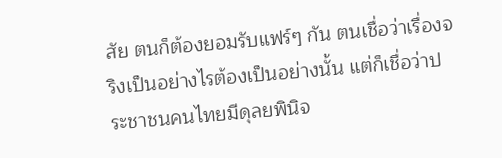สัย ตนก็ต้องยอมรับแฟร์ๆ กัน ตนเชื่อว่าเรื่องจริงเป็นอย่างไรต้องเป็นอย่างนั้น แต่ก็เชื่อว่าประชาชนคนไทยมีดุลยพินิจ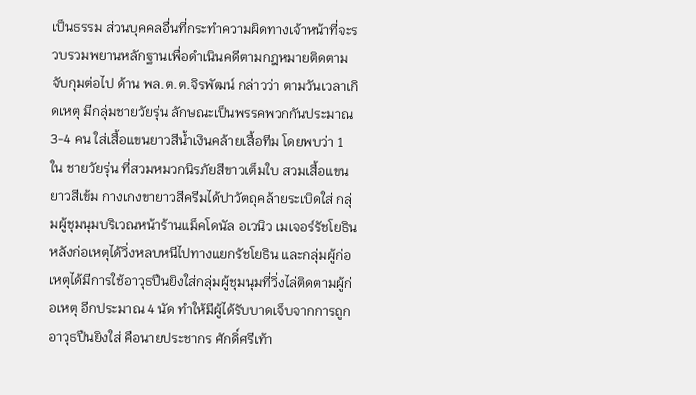เป็นธรรม ส่วนบุคคลอื่นที่กระทำความผิดทางเจ้าหน้าที่จะรวบรวมพยานหลักฐานเพื่อดำเนินคดีตามกฎหมายติดตามจับกุมต่อไป ด้าน พล.ต.ต.จิรพัฒน์ กล่าวว่า ตามวันเวลาเกิดเหตุ มีกลุ่มชายวัยรุ่น ลักษณะเป็นพรรคพวกกันประมาณ 3-4 คน ใส่เสื้อแขนยาวสีน้ำเงินคล้ายเสื้อทีม โดยพบว่า 1 ใน ชายวัยรุ่น ที่สวมหมวกนิรภัยสีขาวเต็มใบ สวมเสื้อแขนยาวสีเข้ม กางเกงขายาวสีครีมได้ปาวัตถุคล้ายระเบิดใส่ กลุ่มผู้ชุมนุมบริเวณหน้าร้านแม็คโดนัล อเวนิว เมเจอร์รัชโยธิน หลังก่อเหตุได้วิ่งหลบหนีไปทางแยกรัชโยธิน และกลุ่มผู้ก่อเหตุได้มีการใช้อาวุธปืนยิงใส่กลุ่มผู้ชุมนุมที่วิ่งไล่ติดตามผู้ก่อเหตุ อีกประมาณ 4 นัด ทำให้มีผู้ได้รับบาดเจ็บจากการถูกอาวุธปืนยิงใส่ คือนายประชากร ศักดิ์ศรีเท้า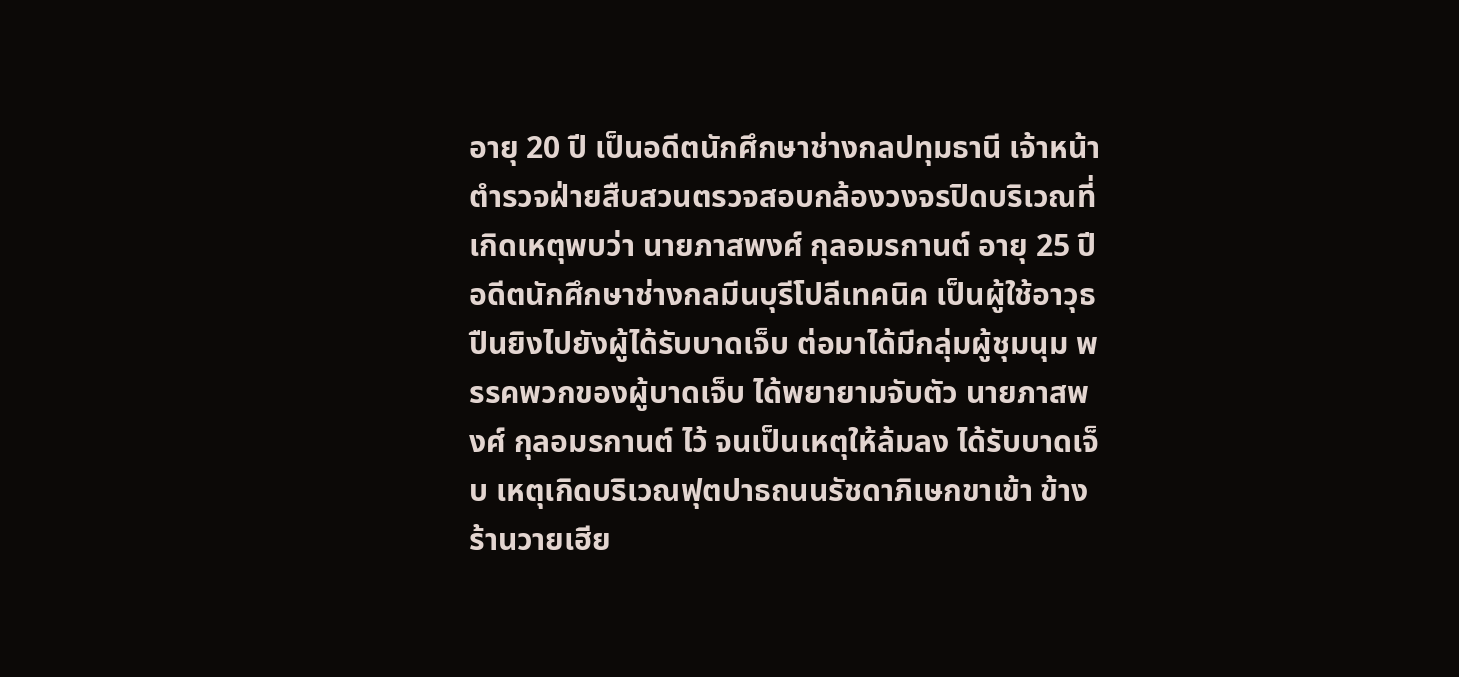อายุ 20 ปี เป็นอดีตนักศึกษาช่างกลปทุมธานี เจ้าหน้าตำรวจฝ่ายสืบสวนตรวจสอบกล้องวงจรปิดบริเวณที่เกิดเหตุพบว่า นายภาสพงศ์ กุลอมรกานต์ อายุ 25 ปี อดีตนักศึกษาช่างกลมีนบุรีโปลีเทคนิค เป็นผู้ใช้อาวุธปืนยิงไปยังผู้ได้รับบาดเจ็บ ต่อมาได้มีกลุ่มผู้ชุมนุม พรรคพวกของผู้บาดเจ็บ ได้พยายามจับตัว นายภาสพงศ์ กุลอมรกานต์ ไว้ จนเป็นเหตุให้ล้มลง ได้รับบาดเจ็บ เหตุเกิดบริเวณฟุตปาธถนนรัชดาภิเษกขาเข้า ข้างร้านวายเฮีย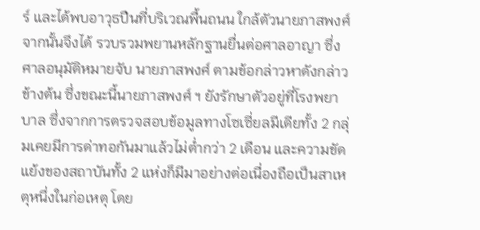ร์ และได้พบอาวุธปืนที่บริเวณพื้นถนน ใกล้ตัวนายภาสพงศ์ จากนั้นจึงได้ รวบรวมพยานหลักฐานยื่นต่อศาลอาญา ซึ่งศาลอนุมัติหมายจับ นายภาสพงศ์ ตามข้อกล่าวหาดังกล่าวข้างต้น ซึ่งขณะนี้นายภาสพงศ์ ฯ ยังรักษาตัวอยู่ที่โรงพยาบาล ซึ่งจากการตรวจสอบข้อมูลทางโซเซี่ยลมีเดียทั้ง 2 กลุ่มเคยมีการด่าทอกันมาแล้วไม่ต่ำกว่า 2 เดือน และความขัดแย้งของสถาบันทั้ง 2 แห่งก็มีมาอย่างต่อเนื่องถือเป็นสาเหตุหนึ่งในก่อเหตุ โดย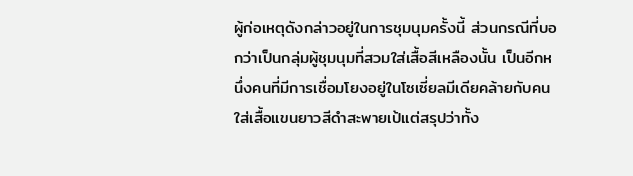ผู้ก่อเหตุดังกล่าวอยู่ในการชุมนุมครั้งนี้ ส่วนกรณีที่บอกว่าเป็นกลุ่มผู้ชุมนุมที่สวมใส่เสื้อสีเหลืองนั้น เป็นอีกหนึ่งคนที่มีการเชื่อมโยงอยู่ในโซเซี่ยลมีเดียคล้ายกับคนใส่เสื้อแขนยาวสีดำสะพายเป้แต่สรุปว่าทั้ง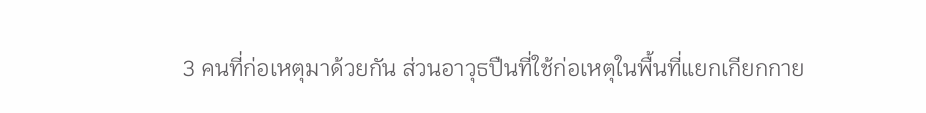3 คนที่ก่อเหตุมาด้วยกัน ส่วนอาวุธปืนที่ใช้ก่อเหตุในพื้นที่แยกเกียกกาย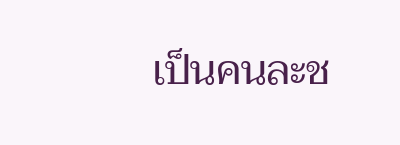เป็นคนละช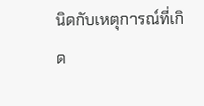นิดกับเหตุการณ์ที่เกิด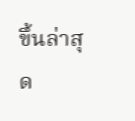ขึ้นล่าสุด